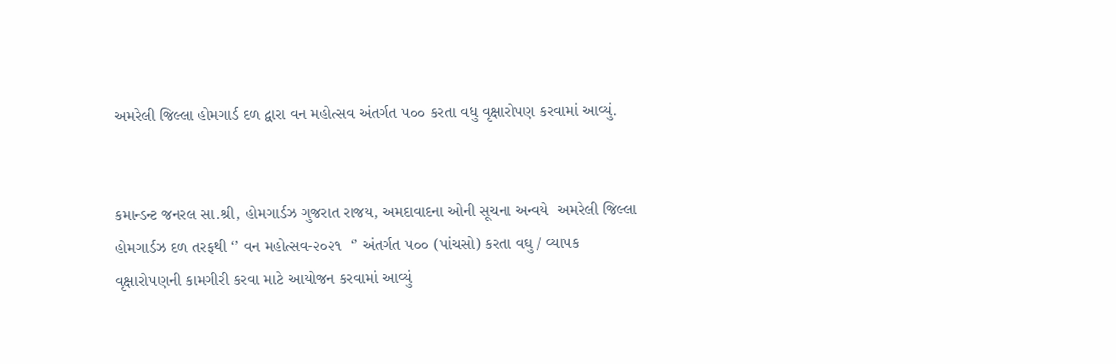અમરેલી જિલ્લા હોમગાર્ડ દળ દ્વારા વન મહોત્સવ અંતર્ગત ૫૦૦ કરતા વધુ વૃક્ષારોપણ કરવામાં આવ્યું.


કમાન્ડન્ટ જનરલ સા.શ્રી, હોમગાર્ડઝ ગુજરાત રાજય, અમદાવાદના ઓની સૂચના અન્વયે  અમરેલી જિલ્લા હોમગાર્ડઝ દળ તરફથી ‘’ વન મહોત્સવ-૨૦૨૧  ‘’ અંતર્ગત ૫૦૦ (પાંચસો) કરતા વઘુ / વ્યા૫ક વૃક્ષારો૫ણની કામગીરી કરવા માટે આયોજન કરવામાં આવ્યું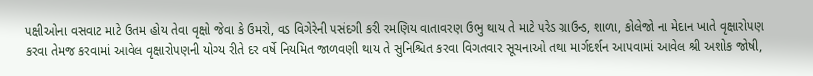૫ક્ષીઓના વસવાટ માટે ઉતમ હોય તેવા વૃક્ષો જેવા કે ઉમરો, વડ વિગેરેની ૫સંદગી કરી રમણિય વાતાવરણ ઉભુ થાય તે માટે ૫રેડ ગ્રાઉન્ડ, શાળા, કોલેજો ના મેદાન ખાતે વૃક્ષારો૫ણ કરવા તેમજ કરવામાં આવેલ વૃક્ષારો૫ણની યોગ્ય રીતે દર વર્ષે નિયમિત જાળવણી થાય તે સુનિશ્ચિત કરવા વિગતવાર સૂચનાઓ તથા માર્ગદર્શન આ૫વામાં આવેલ શ્રી અશોક જોષી,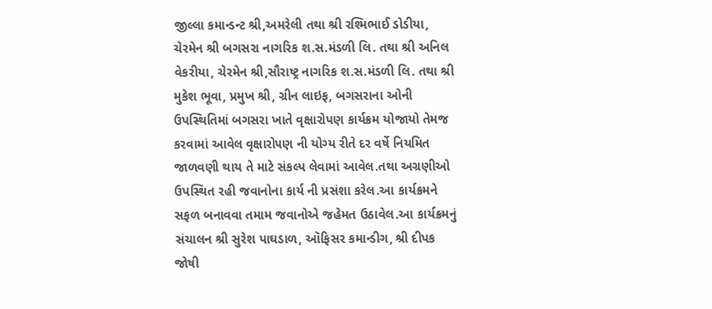જીલ્લા કમાન્ડન્ટ શ્રી,અમરેલી તથા શ્રી રશ્મિભાઈ ડોડીયા, ચેરમેન શ્રી બગસરા નાગરિક શ.સ.મંડળી લિ. તથા શ્રી અનિલ વેકરીયા, ચેરમેન શ્રી,સૌરાષ્ટ્ર નાગરિક શ.સ.મંડળી લિ. તથા શ્રી મુકેશ ભૂવા, પ્રમુખ શ્રી, ગ્રીન લાઇફ, બગસરાના ઓની ઉપસ્થિતિમાં બગસરા ખાતે વૃક્ષારોપણ કાર્યક્રમ યોજાયો તેમજ કરવામાં આવેલ વૃક્ષારો૫ણ ની યોગ્ય રીતે દર વર્ષે નિયમિત જાળવણી થાય તે માટે સંકલ્પ લેવામાં આવેલ.તથા અગ્રણીઓ  ઉપસ્થિત રહી જવાનોના કાર્ય ની પ્રસંશા કરેલ.આ કાર્યક્રમને સફળ બનાવવા તમામ જવાનોએ જહેમત ઉઠાવેલ.આ કાર્યક્રમનું સંચાલન શ્રી સુરેશ પાઘડાળ, ઑફિસર કમાન્ડીગ, શ્રી દીપક જોષી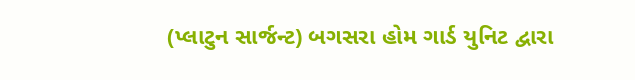(પ્લાટુન સાર્જન્ટ) બગસરા હોમ ગાર્ડ યુનિટ દ્વારા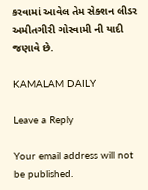કરવામાં આવેલ તેમ સેક્શન લીડર અમીતગીરી ગોસ્વામી ની યાદી જણાવે છે.

KAMALAM DAILY

Leave a Reply

Your email address will not be published.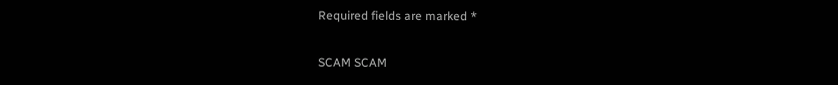Required fields are marked *

SCAM SCAM